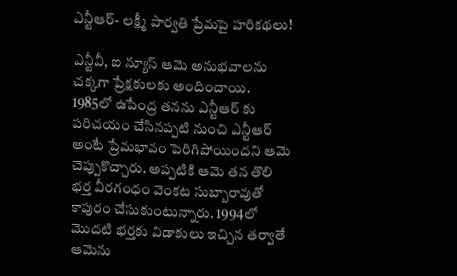ఎన్టీఆర్- లక్ష్మీ పార్వతి ప్రేమపై హరికథలు!

ఎన్టీవీ, ఐ న్యూస్ ఆమె అనుభవాలను చక్కగా ప్రేక్షకులకు అందించాయి. 1985లో ఉపేంద్ర తనను ఎన్టీఆర్ కు పరిచయం చేసినప్పటి నుంచి ఎన్టీఆర్ అంటే ప్రేమభావం పెరిగిపోయిందని ఆమె చెప్పుకొచ్చారు. అప్పటికి ఆమె తన తొలి భర్త వీరగంధం వెంకట సుబ్బారావుతో కాపురం చేసుకుంటున్నారు. 1994లో మొదటి భర్తకు విడాకులు ఇచ్చిన తర్వాతే ఆమెను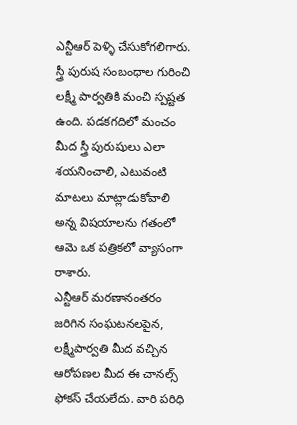ఎన్టీఆర్ పెళ్ళి చేసుకోగలిగారు. స్త్రీ పురుష సంబంధాల గురించి లక్ష్మీ పార్వతికి మంచి స్పష్టత ఉంది. పడకగదిలో మంచం మీద స్త్రీ పురుషులు ఎలా శయనించాలి, ఎటువంటి మాటలు మాట్లాడుకోవాలి అన్న విషయాలను గతంలో ఆమె ఒక పత్రికలో వ్యాసంగా రాశారు.
ఎన్టీఆర్ మరణానంతరం జరిగిన సంఘటనలపైన, లక్ష్మీపార్వతి మీద వచ్చిన ఆరోపణల మీద ఈ చానల్స్ ఫోకస్ చేయలేదు. వారి పరిధి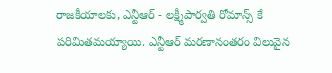రాజకీయాలకు, ఎన్టీఆర్ - లక్ష్మీపార్వతి రోమాన్స్ కే పరిమితమయ్యాయి. ఎన్టీఆర్ మరణానంతరం విలువైన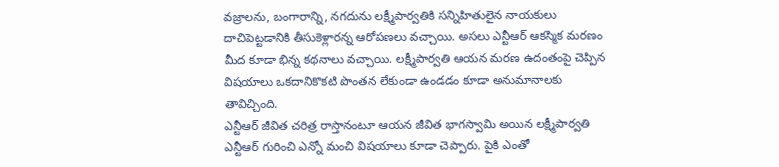వజ్రాలను, బంగారాన్ని, నగదును లక్ష్మీపార్వతికి సన్నిహితులైన నాయకులు దాచిపెట్టడానికి తీసుకెళ్లారన్న ఆరోపణలు వచ్చాయి. అసలు ఎన్టీఆర్ ఆకస్మిక మరణం మీద కూడా భిన్న కథనాలు వచ్చాయి. లక్ష్మీపార్వతి ఆయన మరణ ఉదంతంపై చెప్పిన విషయాలు ఒకదానికొకటి పొంతన లేకుండా ఉండడం కూడా అనుమానాలకు తావిచ్చింది.
ఎన్టీఆర్ జీవిత చరిత్ర రాస్తానంటూ ఆయన జీవిత భాగస్వామి అయిన లక్ష్మీపార్వతి ఎన్టీఆర్ గురించి ఎన్నో మంచి విషయాలు కూడా చెప్పారు. పైకి ఎంతో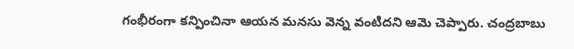గంభీరంగా కన్పించినా ఆయన మనసు వెన్న వంటిదని ఆమె చెప్పారు. చంద్రబాబు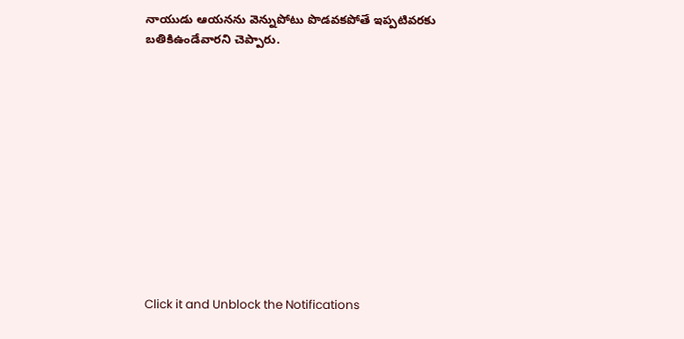నాయుడు ఆయనను వెన్నుపోటు పొడవకపోతే ఇప్పటివరకు బతికిఉండేవారని చెప్పారు.












Click it and Unblock the Notifications